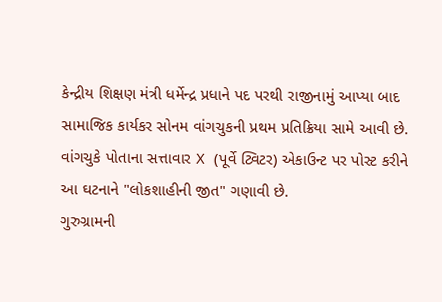કેન્દ્રીય શિક્ષણ મંત્રી ધર્મેન્દ્ર પ્રધાને પદ પરથી રાજીનામું આપ્યા બાદ સામાજિક કાર્યકર સોનમ વાંગચુકની પ્રથમ પ્રતિક્રિયા સામે આવી છે. વાંગચુકે પોતાના સત્તાવાર X (પૂર્વે ટ્વિટર) એકાઉન્ટ પર પોસ્ટ કરીને આ ઘટનાને "લોકશાહીની જીત" ગણાવી છે.
ગુરુગ્રામની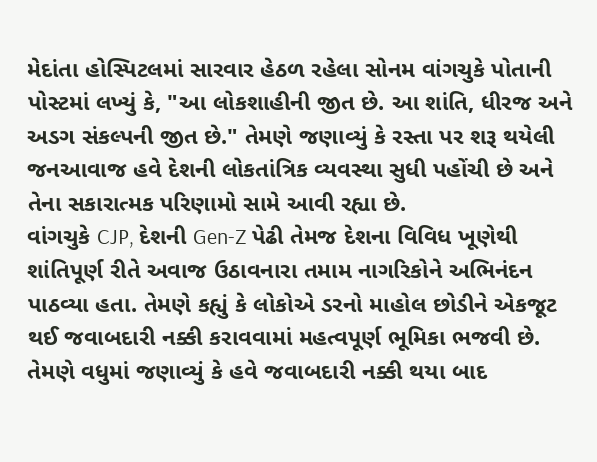મેદાંતા હોસ્પિટલમાં સારવાર હેઠળ રહેલા સોનમ વાંગચુકે પોતાની પોસ્ટમાં લખ્યું કે, "આ લોકશાહીની જીત છે. આ શાંતિ, ધીરજ અને અડગ સંકલ્પની જીત છે." તેમણે જણાવ્યું કે રસ્તા પર શરૂ થયેલી જનઆવાજ હવે દેશની લોકતાંત્રિક વ્યવસ્થા સુધી પહોંચી છે અને તેના સકારાત્મક પરિણામો સામે આવી રહ્યા છે.
વાંગચુકે CJP, દેશની Gen-Z પેઢી તેમજ દેશના વિવિધ ખૂણેથી શાંતિપૂર્ણ રીતે અવાજ ઉઠાવનારા તમામ નાગરિકોને અભિનંદન પાઠવ્યા હતા. તેમણે કહ્યું કે લોકોએ ડરનો માહોલ છોડીને એકજૂટ થઈ જવાબદારી નક્કી કરાવવામાં મહત્વપૂર્ણ ભૂમિકા ભજવી છે.
તેમણે વધુમાં જણાવ્યું કે હવે જવાબદારી નક્કી થયા બાદ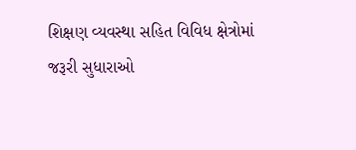શિક્ષણ વ્યવસ્થા સહિત વિવિધ ક્ષેત્રોમાં જરૂરી સુધારાઓ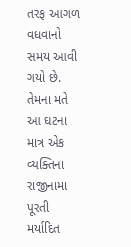તરફ આગળ વધવાનો સમય આવી ગયો છે. તેમના મતે આ ઘટના માત્ર એક વ્યક્તિના રાજીનામા પૂરતી મર્યાદિત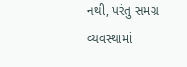નથી, પરંતુ સમગ્ર વ્યવસ્થામાં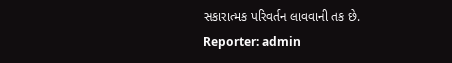સકારાત્મક પરિવર્તન લાવવાની તક છે.
Reporter: admin